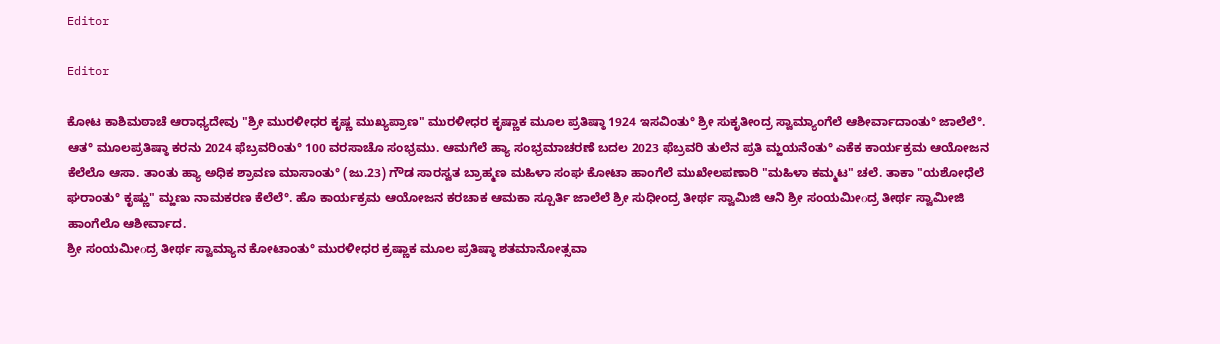Editor

Editor

ಕೋಟ ಕಾಶಿಮಠಾಚೆ ಆರಾಧ್ಯದೇವು "ಶ್ರೀ ಮುರಳೀಧರ ಕೃಷ್ಣ ಮುಖ್ಯಪ್ರಾಣ" ಮುರಳೀಧರ ಕೃಷ್ಣಾಕ ಮೂಲ ಪ್ರತಿಷ್ಠಾ 1924 ಇಸವಿಂತು° ಶ್ರೀ ಸುಕೃತೀಂದ್ರ ಸ್ವಾಮ್ಯಾಂಗೆಲೆ ಆಶೀರ್ವಾದಾಂತು° ಜಾಲೆಲೆ°. ಆತ° ಮೂಲಪ್ರತಿಷ್ಠಾ ಕರನು 2024 ಫೆಬ್ರವರಿಂತು° 100 ವರಸಾಚೊ ಸಂಭ್ರಮು. ಆಮಗೆಲೆ ಹ್ಯಾ ಸಂಭ್ರಮಾಚರಣೆ ಬದಲ 2023 ಫೆಬ್ರವರಿ ತುಲೆನ ಪ್ರತಿ ಮ್ಹಯನೆಂತು° ಎಕೆಕ ಕಾರ್ಯಕ್ರಮ ಆಯೋಜನ ಕೆಲೆಲೊ ಆಸಾ. ತಾಂತು ಹ್ಯಾ ಅಧಿಕ ಶ್ರಾವಣ ಮಾಸಾಂತು° (ಜು.23) ಗೌಡ ಸಾರಸ್ವತ ಬ್ರಾಹ್ಮಣ ಮಹಿಳಾ ಸಂಘ ಕೋಟಾ ಹಾಂಗೆಲೆ ಮುಖೇಲಪಣಾರಿ "ಮಹಿಳಾ ಕಮ್ಮಟ" ಚಲೆ. ತಾಕಾ "ಯಶೋಧೆಲೆ ಘರಾಂತು° ಕೃಷ್ಣು" ಮ್ಹಣು ನಾಮಕರಣ ಕೆಲೆಲೆ°. ಹೊ ಕಾರ್ಯಕ್ರಮ ಆಯೋಜನ ಕರಚಾಕ ಆಮಕಾ ಸ್ಪೂರ್ತಿ ಜಾಲೆಲೆ ಶ್ರೀ ಸುಧೀಂದ್ರ ತೀರ್ಥ ಸ್ವಾಮಿಜಿ ಆನಿ ಶ್ರೀ ಸಂಯಮೀοದ್ರ ತೀರ್ಥ ಸ್ವಾಮೀಜಿ ಹಾಂಗೆಲೊ ಆಶೀರ್ವಾದ.
ಶ್ರೀ ಸಂಯಮೀοದ್ರ ತೀರ್ಥ ಸ್ವಾಮ್ಯಾನ ಕೋಟಾಂತು° ಮುರಳೀಧರ ಕ್ರಷ್ಣಾಕ ಮೂಲ ಪ್ರತಿಷ್ಠಾ ಶತಮಾನೋತ್ಸವಾ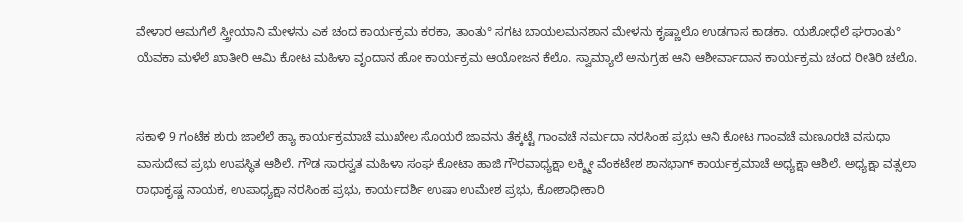ವೇಳಾರ ಆಮಗೆಲೆ ಸ್ತ್ರೀಯಾನಿ ಮೇಳನು ಎಕ ಚಂದ ಕಾರ್ಯಕ್ರಮ ಕರಕಾ, ತಾಂತು° ಸಗಟ ಬಾಯಲಮನಶಾನ ಮೇಳನು ಕೃಷ್ಣಾಲೊ ಉಡಗಾಸ ಕಾಡಕಾ. ಯಶೋಧೆಲೆ ಘರಾಂತು° ಯೆವಕಾ ಮಳೆಲೆ ಖಾತೀರಿ ಆಮಿ ಕೋಟ ಮಹಿಳಾ ವೃಂದಾನ ಹೋ ಕಾರ್ಯಕ್ರಮ ಆಯೋಜನ ಕೆಲೊ. ಸ್ವಾಮ್ಯಾಲೆ ಅನುಗ್ರಹ ಆನಿ ಆಶೀರ್ವಾದಾನ ಕಾರ್ಯಕ್ರಮ ಚಂದ ರೀತಿರಿ ಚಲೊ.


ಸಕಾಳಿ 9 ಗಂಟೆಕ ಶುರು ಜಾಲೆಲೆ ಹ್ಯಾ ಕಾರ್ಯಕ್ರಮಾಚೆ ಮುಖೇಲ ಸೊಯರೆ ಜಾವನು ತೆಕ್ಕಟ್ಟೆ ಗಾಂವಚೆ ನರ್ಮದಾ ನರಸಿಂಹ ಪ್ರಭು ಆನಿ ಕೋಟ ಗಾಂವಚೆ ಮಣೂರಚಿ ವಸುಧಾ ವಾಸುದೇವ ಪ್ರಭು ಉಪಸ್ಥಿತ ಆಶಿಲೆ. ಗೌಡ ಸಾರಸ್ವತ ಮಹಿಳಾ ಸಂಘ ಕೋಟಾ ಹಾಜಿ ಗೌರವಾಧ್ಯಕ್ಷಾ ಲಕ್ಶ್ಮೀ ವೆಂಕಟೇಶ ಶಾನಭಾಗ್ ಕಾರ್ಯಕ್ರಮಾಚೆ ಅಧ್ಯಕ್ಷಾ ಆಶಿಲೆ. ಅಧ್ಯಕ್ಷಾ ವತ್ಸಲಾ ರಾಧಾಕೃಷ್ಣ ನಾಯಕ, ಉಪಾಧ್ಯಕ್ಷಾ ನರಸಿಂಹ ಪ್ರಭು, ಕಾರ್ಯದರ್ಶಿ ಉಷಾ ಉಮೇಶ ಪ್ರಭು, ಕೋಶಾಧೀಕಾರಿ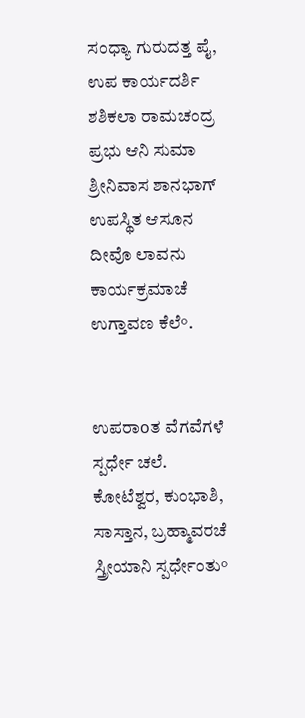ಸಂಧ್ಯಾ ಗುರುದತ್ತ ಪೈ, ಉಪ ಕಾರ್ಯದರ್ಶಿ ಶಶಿಕಲಾ ರಾಮಚಂದ್ರ ಪ್ರಭು ಆನಿ ಸುಮಾ ಶ್ರೀನಿವಾಸ ಶಾನಭಾಗ್ ಉಪಸ್ಥಿತ ಆಸೂನ ದೀವೊ ಲಾವನು ಕಾರ್ಯಕ್ರಮಾಚೆ ಉಗ್ತಾವಣ ಕೆಲೆ°.


ಉಪರಾοತ ವೆಗವೆಗಳೆ ಸ್ಪರ್ಧೇ ಚಲೆ. ಕೋಟೆಶ್ವರ, ಕುಂಭಾಶಿ, ಸಾಸ್ತಾನ, ಬ್ರಹ್ಮಾವರಚೆ ಸ್ತ್ರೀಯಾನಿ ಸ್ಪರ್ಧೇಂತು°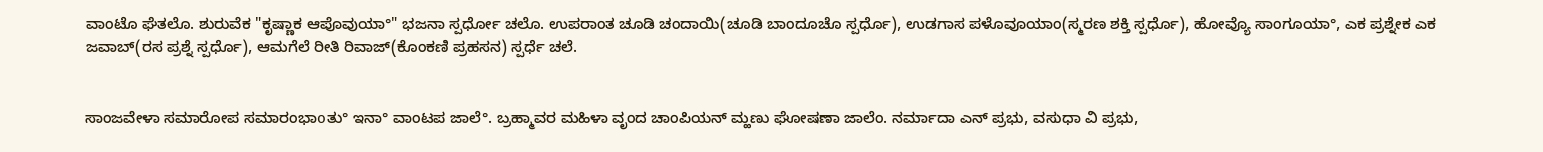ವಾಂಟೊ ಘೆತಲೊ. ಶುರುವೆಕ "ಕೃಷ್ಣಾಕ ಆಪೊವುಯಾ°" ಭಜನಾ ಸ್ಪರ್ಧೋ ಚಲೊ. ಉಪರಾಂತ ಚೂಡಿ ಚಂದಾಯಿ(ಚೂಡಿ ಬಾಂದೂಚೊ ಸ್ಪರ್ಧೊ), ಉಡಗಾಸ ಪಳೊವೂಯಾಂ(ಸ್ಮರಣ ಶಕ್ತಿ ಸ್ಪರ್ಧೊ), ಹೋವ್ಯೊ ಸಾಂಗೂಯಾ°, ಎಕ ಪ್ರಶ್ನೇಕ ಎಕ ಜವಾಬ್(ರಸ ಪ್ರಶ್ನೆ ಸ್ಪರ್ಧೊ), ಆಮಗೆಲೆ ರೀತಿ ರಿವಾಜ್(ಕೊಂಕಣಿ ಪ್ರಹಸನ) ಸ್ಪರ್ಧೆ ಚಲೆ.


ಸಾಂಜವೇಳಾ ಸಮಾರೋಪ ಸಮಾರಂಭಾοತು° ಇನಾ° ವಾಂಟಪ ಜಾಲೆ°. ಬ್ರಹ್ಮಾವರ ಮಹಿಳಾ ವೃಂದ ಚಾಂಪಿಯನ್ ಮ್ಹಣು ಘೋಷಣಾ ಜಾಲೆಂ. ನರ್ಮಾದಾ ಎನ್ ಪ್ರಭು, ವಸುಧಾ ವಿ ಪ್ರಭು,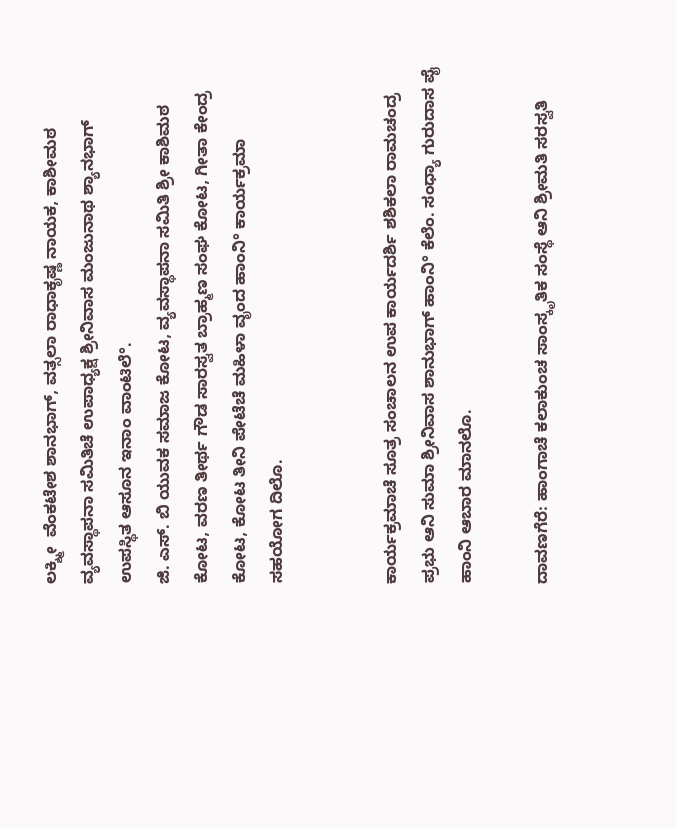ಲಕ್ಶ್ಮೀ  ವೆಂಕಟೇಶ ಶಾನಭಾಗ್, ವತ್ಸಲಾ ರಾಧಾಕೃಷ್ಣ ನಾಯಕ, ಕಾಶೀಮಠ ವ್ಯವಸ್ಥಾಪನಾ ಸಮಿತಿಚೆ ಉಪಾಧ್ಯಕ್ಷ ಶ್ರೀನಿವಾಸ ಮಂಜುನಾಥ ಶ್ಯಾನಭಾಗ್ ಉಪಸ್ಥಿತ ಆಸೂನ ಇನಾಂ ವಾಂಟಿಲೆ°.
ಜಿ. ಎಸ್. ಬಿ ಯುವಕ ಸಮಾಜ ಕೋಟ, ವ್ಯವಸ್ಥಾಪನಾ ಸಮಿತಿ ಶ್ರೀ ಕಾಶಿಮಠ ಕೋಟ, ವರಣ ತೀರ್ಥ ಗೌಡ ಸಾರಸ್ವತ ಬ್ರಾಹ್ಮಣ ಸಂಘ ಕೋಟ, ಗೀತಾ ಕೇಂದ್ರ ಕೋಟ, ಕೋಟ ತೀನಿ ಪೇಟೆಚೆ ಮಹಿಳಾ ವೃಂದ ಹಾಂನಿ° ಕಾರ್ಯಕ್ರಮಾ ಸಹಯೋಗ ದಿಲೊ.


ಕಾರ್ಯಕ್ರಮಾಚೆ ಸೂತ್ರ ಸಂಚಾಲನ ಉಪ ಕಾರ್ಯದರ್ಶಿ ಶಶಿಕಲಾ ರಾಮಚಂದ್ರ ಪ್ರಭು ಆನಿ ಸುಮಾ ಶ್ರೀನಿವಾಸ ಶಾನುಭಾಗ್ ಹಾಂನಿ° ಕೆಲೆಂ. ಸಂಧ್ಯಾ ಗುರುದಾಸ ಪೈ ಹಾಂನಿ ಆಬಾರ ಮಾನಲೊ.

ದಾವಣಗೆರೆ: ಹಾಂಗಾಚೆ ಕಲಾಕುಂಚ ಸಾಂಸ್ಕೃತಿಕ ಸಂಸ್ಥೆ ಆನಿ ಶ್ರೀಮತಿ ಸರಸ್ವತಿ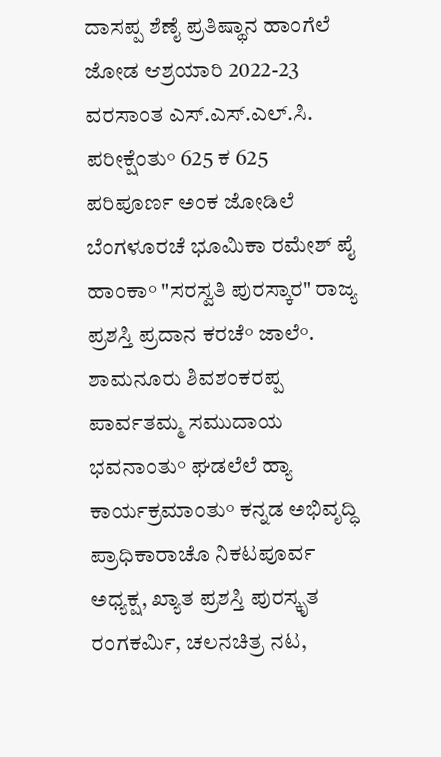ದಾಸಪ್ಪ ಶೆಣೈ ಪ್ರತಿಷ್ಥಾನ ಹಾಂಗೆಲೆ ಜೋಡ ಆಶ್ರಯಾರಿ 2022-23 ವರಸಾಂತ ಎಸ್.ಎಸ್.ಎಲ್.ಸಿ. ಪರೀಕ್ಷೆಂತು° 625 ಕ 625 ಪರಿಪೂರ್ಣ ಅಂಕ ಜೋಡಿಲೆ ಬೆಂಗಳೂರಚೆ ಭೂಮಿಕಾ ರಮೇಶ್ ಪೈ ಹಾಂಕಾ° "ಸರಸ್ವತಿ ಪುರಸ್ಕಾರ" ರಾಜ್ಯ ಪ್ರಶಸ್ತಿ ಪ್ರದಾನ ಕರಚೆ° ಜಾಲೆ°. ಶಾಮನೂರು ಶಿವಶಂಕರಪ್ಪ ಪಾರ್ವತಮ್ಮ ಸಮುದಾಯ ಭವನಾಂತು° ಘಡಲೆಲೆ ಹ್ಯಾ ಕಾರ್ಯಕ್ರಮಾಂತು° ಕನ್ನಡ ಅಭಿವೃದ್ಧಿ ಪ್ರಾಧಿಕಾರಾಚೊ ನಿಕಟಪೂರ್ವ ಅಧ್ಯಕ್ಷ, ಖ್ಯಾತ ಪ್ರಶಸ್ತಿ ಪುರಸ್ಕೃತ ರಂಗಕರ್ಮಿ, ಚಲನಚಿತ್ರ ನಟ,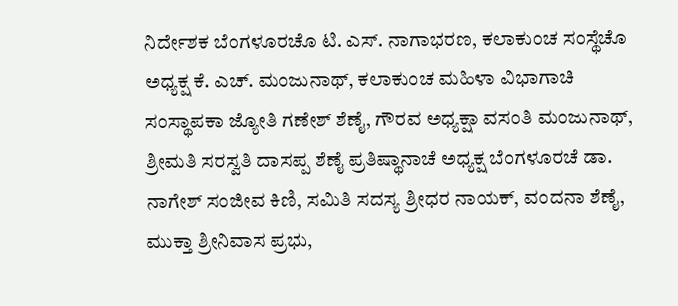ನಿರ್ದೇಶಕ ಬೆಂಗಳೂರಚೊ ಟಿ. ಎಸ್. ನಾಗಾಭರಣ, ಕಲಾಕುಂಚ ಸಂಸ್ಥೆಚೊ ಅಧ್ಯಕ್ಷ ಕೆ. ಎಚ್. ಮಂಜುನಾಥ್, ಕಲಾಕುಂಚ ಮಹಿಳಾ ವಿಭಾಗಾಚಿ ಸಂಸ್ಥಾಪಕಾ ಜ್ಯೋತಿ ಗಣೇಶ್ ಶೆಣೈ, ಗೌರವ ಅಧ್ಯಕ್ಷಾ ವಸಂತಿ ಮಂಜುನಾಥ್, ಶ್ರೀಮತಿ ಸರಸ್ವತಿ ದಾಸಪ್ಪ ಶೆಣೈ ಪ್ರತಿಷ್ಥಾನಾಚೆ ಅಧ್ಯಕ್ಷ ಬೆಂಗಳೂರಚೆ ಡಾ. ನಾಗೇಶ್ ಸಂಜೀವ ಕಿಣಿ, ಸಮಿತಿ ಸದಸ್ಯ ಶ್ರೀಧರ ನಾಯಕ್, ವಂದನಾ ಶೆಣೈ, ಮುಕ್ತಾ ಶ್ರೀನಿವಾಸ ಪ್ರಭು,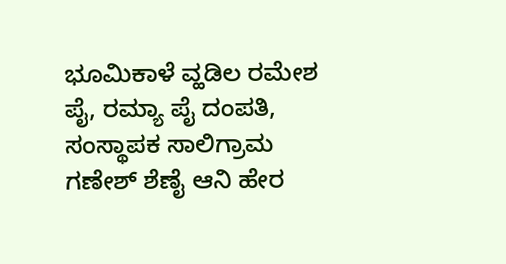ಭೂಮಿಕಾಳೆ ವ್ಹಡಿಲ ರಮೇಶ ಪೈ, ರಮ್ಯಾ ಪೈ ದಂಪತಿ, ಸಂಸ್ಥಾಪಕ ಸಾಲಿಗ್ರಾಮ ಗಣೇಶ್ ಶೆಣೈ ಆನಿ ಹೇರ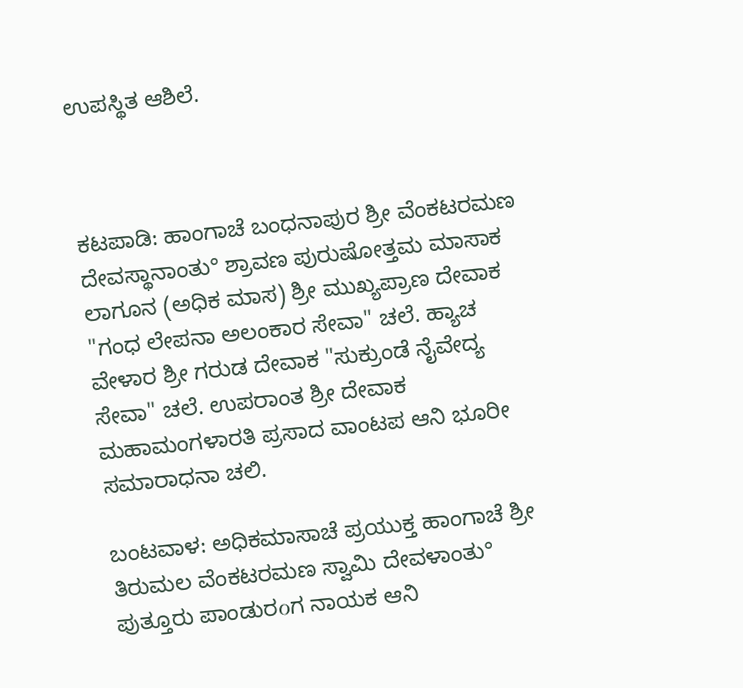ಉಪಸ್ಥಿತ ಆಶಿಲೆ.



ಕಟಪಾಡಿ: ಹಾಂಗಾಚೆ ಬಂಧನಾಪುರ ಶ್ರೀ ವೆಂಕಟರಮಣ ದೇವಸ್ಥಾನಾಂತು° ಶ್ರಾವಣ ಪುರುಷೋತ್ತಮ ಮಾಸಾಕ ಲಾಗೂನ (ಅಧಿಕ ಮಾಸ) ಶ್ರೀ ಮುಖ್ಯಪ್ರಾಣ ದೇವಾಕ "ಗಂಧ ಲೇಪನಾ ಅಲಂಕಾರ ಸೇವಾ" ಚಲೆ. ಹ್ಯಾಚ ವೇಳಾರ ಶ್ರೀ ಗರುಡ ದೇವಾಕ "ಸುಕ್ರುಂಡೆ ನೈವೇದ್ಯ ಸೇವಾ" ಚಲೆ. ಉಪರಾಂತ ಶ್ರೀ ದೇವಾಕ ಮಹಾಮಂಗಳಾರತಿ ಪ್ರಸಾದ ವಾಂಟಪ ಆನಿ ಭೂರೀ ಸಮಾರಾಧನಾ ಚಲಿ.

ಬಂಟವಾಳ: ಅಧಿಕಮಾಸಾಚೆ ಪ್ರಯುಕ್ತ ಹಾಂಗಾಚೆ ಶ್ರೀ ತಿರುಮಲ ವೆಂಕಟರಮಣ ಸ್ವಾಮಿ ದೇವಳಾಂತು° ಪುತ್ತೂರು ಪಾಂಡುರοಗ ನಾಯಕ ಆನಿ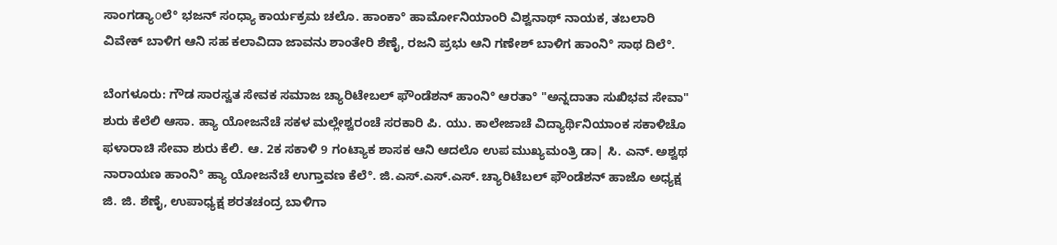ಸಾಂಗಡ್ಯಾοಲೆ° ಭಜನ್ ಸಂಧ್ಯಾ ಕಾರ್ಯಕ್ರಮ ಚಲೊ. ಹಾಂಕಾ° ಹಾರ್ಮೋನಿಯಾಂರಿ ವಿಶ್ವನಾಥ್ ನಾಯಕ, ತಬಲಾರಿ ವಿವೇಕ್ ಬಾಳಿಗ ಆನಿ ಸಹ ಕಲಾವಿದಾ ಜಾವನು ಶಾಂತೇರಿ ಶೆಣೈ, ರಜನಿ ಪ್ರಭು ಆನಿ ಗಣೇಶ್ ಬಾಳಿಗ ಹಾಂನಿ° ಸಾಥ ದಿಲೆ°.

ಬೆಂಗಳೂರು: ಗೌಡ ಸಾರಸ್ವತ ಸೇವಕ ಸಮಾಜ ಚ್ಯಾರಿಟೇಬಲ್ ಫೌಂಡೆಶನ್ ಹಾಂನಿ° ಆರತಾ° "ಅನ್ನದಾತಾ ಸುಖಿಭವ ಸೇವಾ" ಶುರು ಕೆಲೆಲಿ ಆಸಾ. ಹ್ಯಾ ಯೋಜನೆಚೆ ಸಕಳ ಮಲ್ಲೇಶ್ವರಂಚೆ ಸರಕಾರಿ ಪಿ. ಯು. ಕಾಲೇಜಾಚೆ ವಿದ್ಯಾರ್ಥಿನಿಯಾಂಕ ಸಕಾಳಿಚೊ ಫಳಾರಾಚಿ ಸೇವಾ ಶುರು ಕೆಲಿ. ಆ. 2ಕ ಸಕಾಳಿ 9 ಗಂಟ್ಯಾಕ ಶಾಸಕ ಆನಿ ಆದಲೊ ಉಪ ಮುಖ್ಯಮಂತ್ರಿ ಡಾ| ಸಿ. ಎನ್. ಅಶ್ವಥ ನಾರಾಯಣ ಹಾಂನಿ° ಹ್ಯಾ ಯೋಜನೆಚೆ ಉಗ್ತಾವಣ ಕೆಲೆ°. ಜಿ.ಎಸ್.ಎಸ್.ಎಸ್. ಚ್ಯಾರಿಟೆಬಲ್ ಫೌಂಡೆಶನ್ ಹಾಜೊ ಅಧ್ಯಕ್ಷ ಜಿ. ಜಿ. ಶೆಣೈ, ಉಪಾಧ್ಯಕ್ಷ ಶರತಚಂದ್ರ ಬಾಳಿಗಾ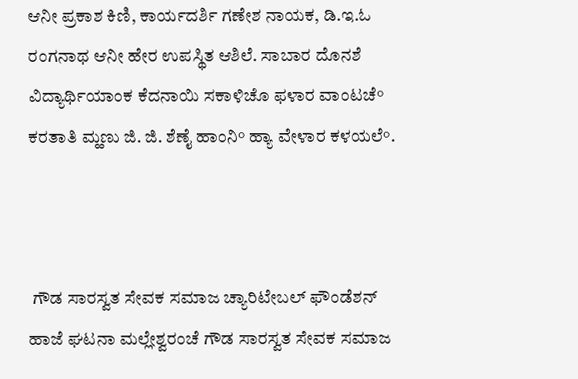ಆನೀ ಪ್ರಕಾಶ ಕಿಣಿ, ಕಾರ್ಯದರ್ಶಿ ಗಣೇಶ ನಾಯಕ, ಡಿ.ಇ.ಓ ರಂಗನಾಥ ಆನೀ ಹೇರ ಉಪಸ್ಥಿತ ಆಶಿಲೆ. ಸಾಬಾರ ದೊನಶೆ ವಿದ್ಯಾರ್ಥಿಯಾಂಕ ಕೆದನಾಯಿ ಸಕಾಳಿಚೊ ಫಳಾರ ವಾಂಟಚೆ° ಕರತಾತಿ ಮ್ಹಣು ಜಿ. ಜಿ. ಶೆಣೈ ಹಾಂನಿ° ಹ್ಯಾ ವೇಳಾರ ಕಳಯಲೆ°.



 ಗೌಡ ಸಾರಸ್ವತ ಸೇವಕ ಸಮಾಜ ಚ್ಯಾರಿಟೇಬಲ್ ಫೌಂಡೆಶನ್ ಹಾಜೆ ಘಟನಾ ಮಲ್ಲೇಶ್ವರಂಚೆ ಗೌಡ ಸಾರಸ್ವತ ಸೇವಕ ಸಮಾಜ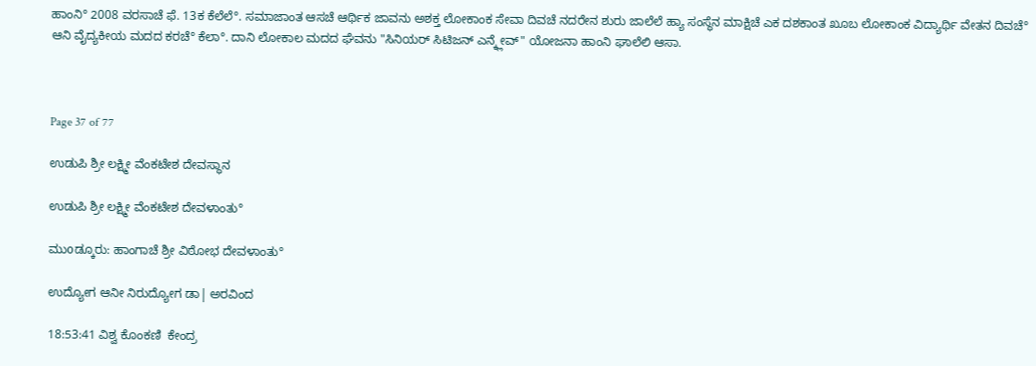ಹಾಂನಿ° 2008 ವರಸಾಚೆ ಫೆ. 13ಕ ಕೆಲೆಲೆ°. ಸಮಾಜಾಂತ ಆಸಚೆ ಆರ್ಥಿಕ ಜಾವನು ಅಶಕ್ತ ಲೋಕಾಂಕ ಸೇವಾ ದಿವಚೆ ನದರೇನ ಶುರು ಜಾಲೆಲೆ ಹ್ಯಾ ಸಂಸ್ಥೆನ ಮಾಕ್ಷಿಚೆ ಎಕ ದಶಕಾಂತ ಖೂಬ ಲೋಕಾಂಕ ವಿದ್ಯಾರ್ಥಿ ವೇತನ ದಿವಚೆ° ಆನಿ ವೈದ್ಯಕೀಯ ಮದದ ಕರಚೆ° ಕೆಲಾ°. ದಾನಿ ಲೋಕಾಲ ಮದದ ಘೆವನು "ಸಿನಿಯರ್ ಸಿಟಿಜನ್ ಎನ್ಕ್ಲೇವ್" ಯೋಜನಾ ಹಾಂನಿ ಘಾಲೆಲಿ ಆಸಾ.



Page 37 of 77

ಉಡುಪಿ ಶ್ರೀ ಲಕ್ಷ್ಮೀ ವೆಂಕಟೇಶ ದೇವಸ್ಥಾನ

ಉಡುಪಿ ಶ್ರೀ ಲಕ್ಷ್ಮೀ ವೆಂಕಟೇಶ ದೇವಳಾಂತು°

ಮುοಡ್ಕೂರು: ಹಾಂಗಾಚೆ ಶ್ರೀ ವಿಠೋಭ ದೇವಳಾಂತು°

ಉದ್ಯೋಗ ಆನೀ ನಿರುದ್ಯೋಗ ಡಾ| ಅರವಿಂದ

18:53:41 ವಿಶ್ವ ಕೊಂಕಣಿ  ಕೇಂದ್ರ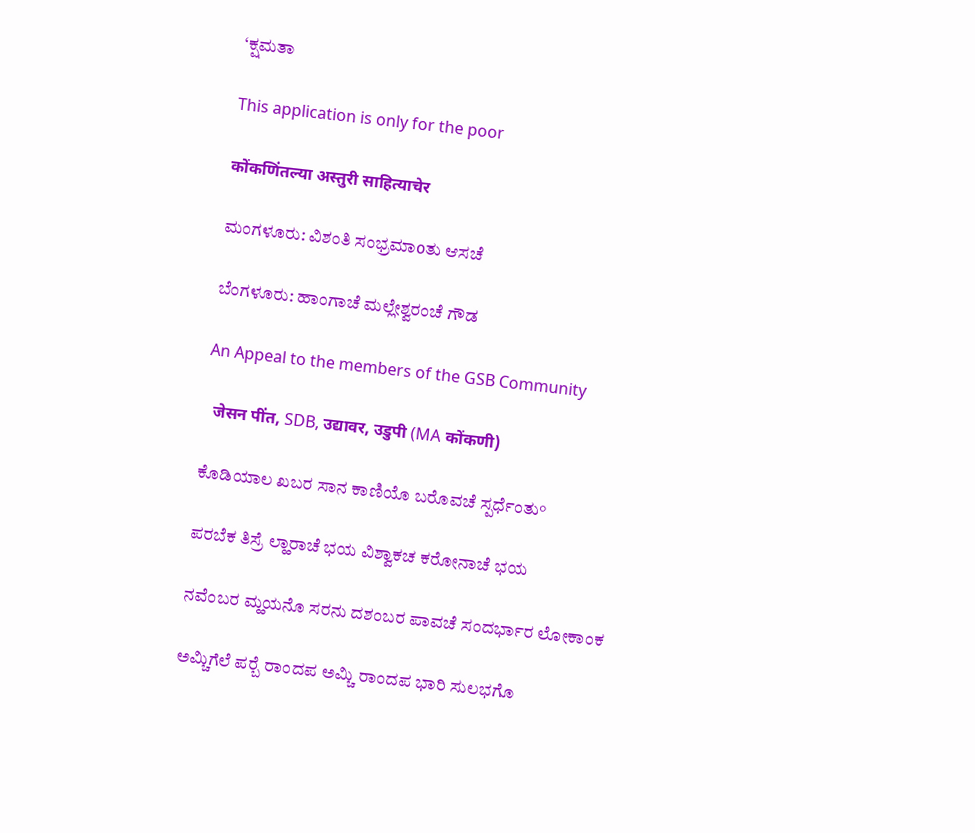‘ಕ್ಷಮತಾ

This application is only for the poor

कोंकणिंतल्या अस्तुरी साहित्याचेर

ಮಂಗಳೂರು: ವಿಶಂತಿ ಸಂಭ್ರಮಾοತು ಆಸಚೆ

ಬೆಂಗಳೂರು: ಹಾಂಗಾಚೆ ಮಲ್ಲೇಶ್ವರಂಚೆ ಗೌಡ

An Appeal to the members of the GSB Community

  जेसन पींत, SDB, उद्यावर, उडुपी (MA कोंकणी)

ಕೊಡಿಯಾಲ ಖಬರ ಸಾನ ಕಾಣಿಯೊ ಬರೊವಚೆ ಸ್ಪರ್ಧೆಂತು°

ಪರಬೆಕ ತಿಸ್ರೆ ಲ್ಹಾರಾಚೆ ಭಯ ವಿಶ್ವಾಕಚ ಕರೋನಾಚೆ ಭಯ

ನವೆಂಬರ ಮ್ಹಯನೊ ಸರನು ದಶಂಬರ ಪಾವಚೆ ಸಂದರ್ಭಾರ ಲೋಕಾಂಕ

ಅಮ್ಚಿಗೆಲೆ ಪರ‍್ಬೆ ರಾಂದಪ ಅಮ್ಚಿ ರಾಂದಪ ಭಾರಿ ಸುಲಭಗೊ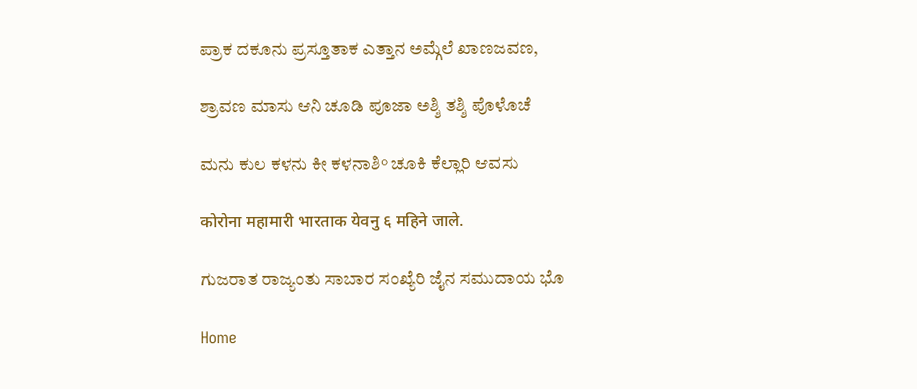ಪ್ರಾಕ ದಕೂನು ಪ್ರಸ್ತೂತಾಕ ಎತ್ತಾನ ಅಮ್ಗೆಲೆ ಖಾಣಜವಣ,

ಶ್ರಾವಣ ಮಾಸು ಆನಿ ಚೂಡಿ ಪೂಜಾ ಅಶ್ಶಿ ತಶ್ಶಿ ಪೊಳೊಚೆ

ಮನು ಕುಲ ಕಳನು ಕೀ ಕಳನಾಶಿ° ಚೂಕಿ ಕೆಲ್ಲಾರಿ ಆವಸು

कोरोना महामारी भारताक येवनु ६ महिने जाले.

ಗುಜರಾತ ರಾಜ್ಯಂತು ಸಾಬಾರ ಸಂಖ್ಯೆರಿ ಜೈನ ಸಮುದಾಯ ಭೊ

Home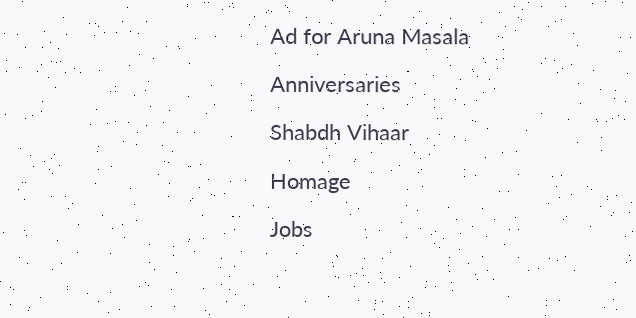Ad for Aruna Masala

Anniversaries

Shabdh Vihaar

Homage

Jobs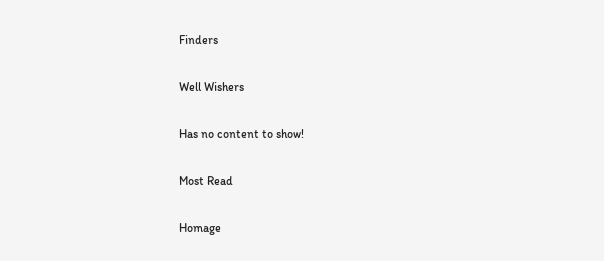Finders

Well Wishers

Has no content to show!

Most Read

Homage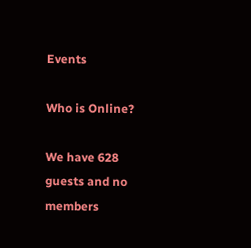Events

Who is Online?

We have 628 guests and no members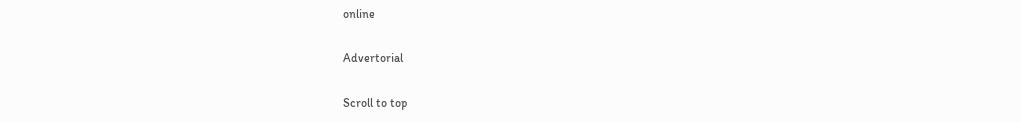online

Advertorial

Scroll to top